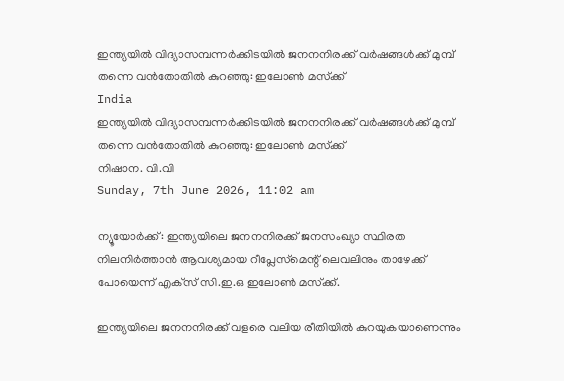ഇന്ത്യയില്‍ വിദ്യാസമ്പന്നര്‍ക്കിടയില്‍ ജനനനിരക്ക് വര്‍ഷങ്ങള്‍ക്ക് മുമ്പ് തന്നെ വന്‍തോതില്‍ കുറഞ്ഞു: ഇലോണ്‍ മസ്‌ക്ക്
India
ഇന്ത്യയില്‍ വിദ്യാസമ്പന്നര്‍ക്കിടയില്‍ ജനനനിരക്ക് വര്‍ഷങ്ങള്‍ക്ക് മുമ്പ് തന്നെ വന്‍തോതില്‍ കുറഞ്ഞു: ഇലോണ്‍ മസ്‌ക്ക്
നിഷാന. വി.വി
Sunday, 7th June 2026, 11:02 am

ന്യൂയോര്‍ക്ക്: ഇന്ത്യയിലെ ജനനനിരക്ക് ജനസംഖ്യാ സ്ഥിരത നിലനിര്‍ത്താന്‍ ആവശ്യമായ റീപ്ലേസ്‌മെന്റ് ലെവലിനും താഴേക്ക് പോയെന്ന് എക്‌സ് സി.ഇ.ഒ ഇലോണ്‍ മസ്‌ക്ക്.

ഇന്ത്യയിലെ ജനനനിരക്ക് വളരെ വലിയ രീതിയില്‍ കുറയുകയാണെന്നും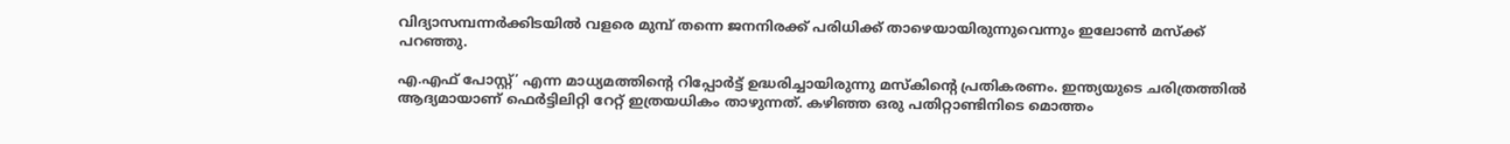വിദ്യാസമ്പന്നര്‍ക്കിടയില്‍ വളരെ മുമ്പ് തന്നെ ജനനിരക്ക് പരിധിക്ക് താഴെയായിരുന്നുവെന്നും ഇലോണ്‍ മസ്‌ക്ക് പറഞ്ഞു.

എ.എഫ് പോസ്റ്റ്’ എന്ന മാധ്യമത്തിന്റെ റിപ്പോര്‍ട്ട് ഉദ്ധരിച്ചായിരുന്നു മസ്‌കിന്റെ പ്രതികരണം. ഇന്ത്യയുടെ ചരിത്രത്തില്‍ ആദ്യമായാണ് ഫെര്‍ട്ടിലിറ്റി റേറ്റ് ഇത്രയധികം താഴുന്നത്. കഴിഞ്ഞ ഒരു പതിറ്റാണ്ടിനിടെ മൊത്തം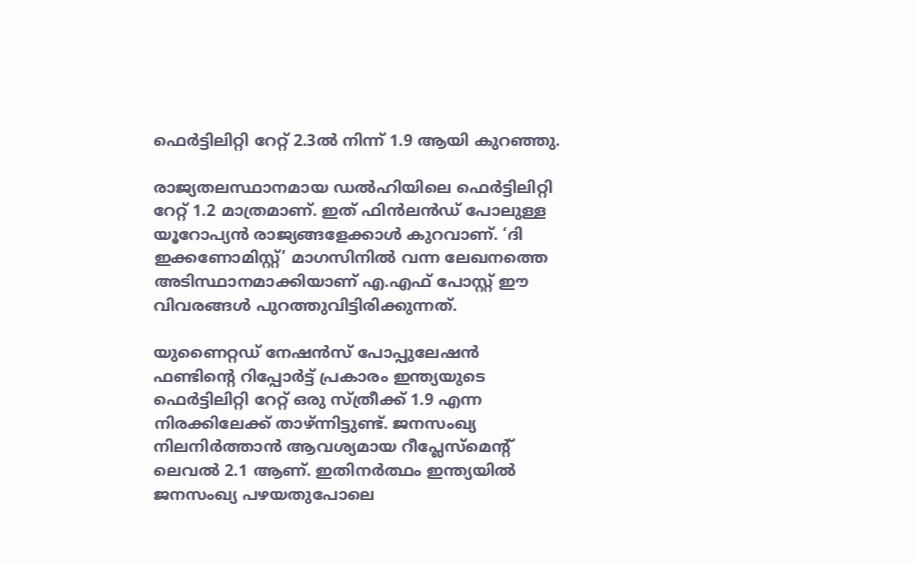ഫെര്‍ട്ടിലിറ്റി റേറ്റ് 2.3ല്‍ നിന്ന് 1.9 ആയി കുറഞ്ഞു.

രാജ്യതലസ്ഥാനമായ ഡല്‍ഹിയിലെ ഫെര്‍ട്ടിലിറ്റി റേറ്റ് 1.2 മാത്രമാണ്. ഇത് ഫിന്‍ലന്‍ഡ് പോലുള്ള യൂറോപ്യന്‍ രാജ്യങ്ങളേക്കാള്‍ കുറവാണ്. ‘ദി ഇക്കണോമിസ്റ്റ്’ മാഗസിനില്‍ വന്ന ലേഖനത്തെ അടിസ്ഥാനമാക്കിയാണ് എ.എഫ് പോസ്റ്റ് ഈ വിവരങ്ങള്‍ പുറത്തുവിട്ടിരിക്കുന്നത്.

യുണൈറ്റഡ് നേഷന്‍സ് പോപ്പുലേഷന്‍ ഫണ്ടിന്റെ റിപ്പോര്‍ട്ട് പ്രകാരം ഇന്ത്യയുടെ ഫെര്‍ട്ടിലിറ്റി റേറ്റ് ഒരു സ്ത്രീക്ക് 1.9 എന്ന നിരക്കിലേക്ക് താഴ്ന്നിട്ടുണ്ട്. ജനസംഖ്യ നിലനിര്‍ത്താന്‍ ആവശ്യമായ റീപ്ലേസ്മെന്റ് ലെവല്‍ 2.1 ആണ്. ഇതിനര്‍ത്ഥം ഇന്ത്യയില്‍ ജനസംഖ്യ പഴയതുപോലെ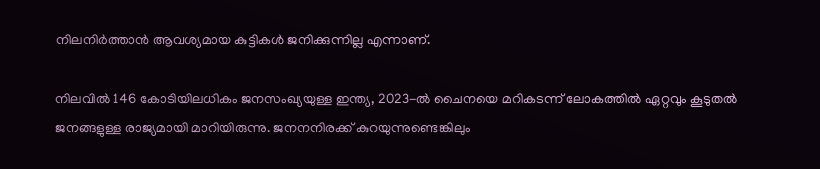നിലനിര്‍ത്താന്‍ ആവശ്യമായ കുട്ടികള്‍ ജനിക്കുന്നില്ല എന്നാണ്.

നിലവില്‍ 146 കോടിയിലധികം ജനസംഖ്യയുള്ള ഇന്ത്യ, 2023-ല്‍ ചൈനയെ മറികടന്ന് ലോകത്തില്‍ ഏറ്റവും കൂടുതല്‍ ജനങ്ങളുള്ള രാജ്യമായി മാറിയിരുന്നു. ജനനനിരക്ക് കുറയുന്നുണ്ടെങ്കിലും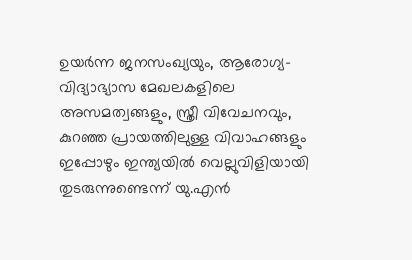ഉയര്‍ന്ന ജനസംഖ്യയും, ആരോഗ്യ-വിദ്യാഭ്യാസ മേഖലകളിലെ അസമത്വങ്ങളും, സ്ത്രീ വിവേചനവും, കുറഞ്ഞ പ്രായത്തിലുള്ള വിവാഹങ്ങളും ഇപ്പോഴും ഇന്ത്യയില്‍ വെല്ലുവിളിയായി തുടരുന്നുണ്ടെന്ന് യു.എന്‍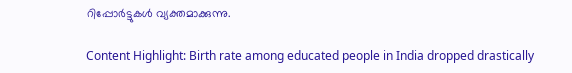റിപ്പോര്‍ട്ടുകള്‍ വ്യക്തമാക്കുന്നു.

Content Highlight: Birth rate among educated people in India dropped drastically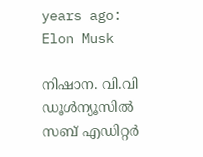years ago: Elon Musk

നിഷാന. വി.വി
ഡൂള്‍ന്യൂസില്‍ സബ് എഡിറ്റര്‍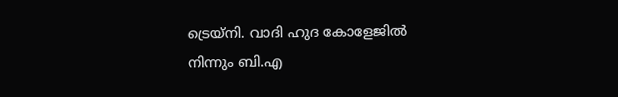ട്രെയ്‌നി. വാദി ഹുദ കോളേജില്‍ നിന്നും ബി.എ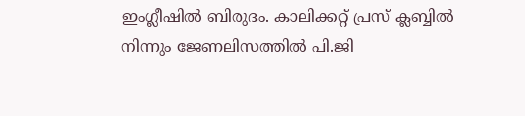ഇംഗ്ലീഷില്‍ ബിരുദം. കാലിക്കറ്റ് പ്രസ് ക്ലബ്ബില്‍ നിന്നും ജേണലിസത്തില്‍ പി.ജി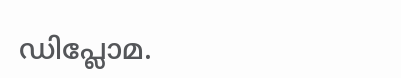ഡിപ്ലോമ.